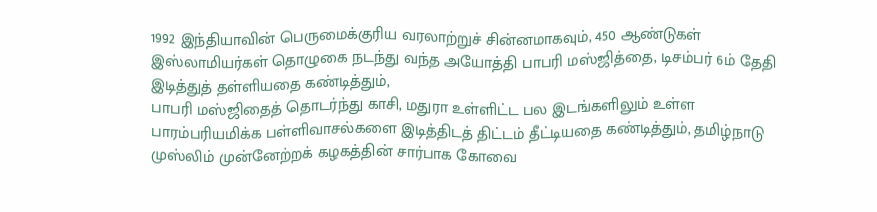1992 இந்தியாவின் பெருமைக்குரிய வரலாற்றுச் சின்னமாகவும், 450 ஆண்டுகள் இஸ்லாமியர்கள் தொழுகை நடந்து வந்த அயோத்தி பாபரி மஸ்ஜித்தை, டிசம்பர் 6ம் தேதி இடித்துத் தள்ளியதை கண்டித்தும்,
பாபரி மஸ்ஜிதைத் தொடர்ந்து காசி, மதுரா உள்ளிட்ட பல இடங்களிலும் உள்ள பாரம்பரியமிக்க பள்ளிவாசல்களை இடித்திடத் திட்டம் தீட்டியதை கண்டித்தும், தமிழ்நாடு முஸ்லிம் முன்னேற்றக் கழகத்தின் சார்பாக கோவை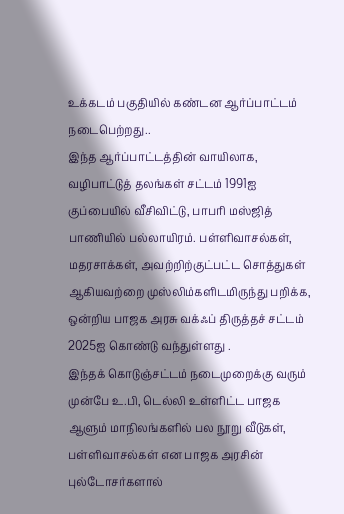உக்கடம் பகுதியில் கண்டன ஆர்ப்பாட்டம் நடைபெற்றது..
இந்த ஆர்ப்பாட்டத்தின் வாயிலாக, வழிபாட்டுத் தலங்கள் சட்டம் 1991ஐ குப்பையில் வீசிவிட்டு, பாபரி மஸ்ஜித் பாணியில் பல்லாயிரம். பள்ளிவாசல்கள், மதரசாக்கள், அவற்றிற்குட்பட்ட சொத்துகள் ஆகியவற்றை முஸ்லிம்களிடமிருந்து பறிக்க, ஒன்றிய பாஜக அரசு வக்ஃப் திருத்தச் சட்டம் 2025ஐ கொண்டு வந்துள்ளது .
இந்தக் கொடுஞ்சட்டம் நடைமுறைக்கு வரும் முன்பே உ.பி, டெல்லி உள்ளிட்ட பாஜக ஆளும் மாநிலங்களில் பல நூறு வீடுகள், பள்ளிவாசல்கள் என பாஜக அரசின் புல்டோசர்களால்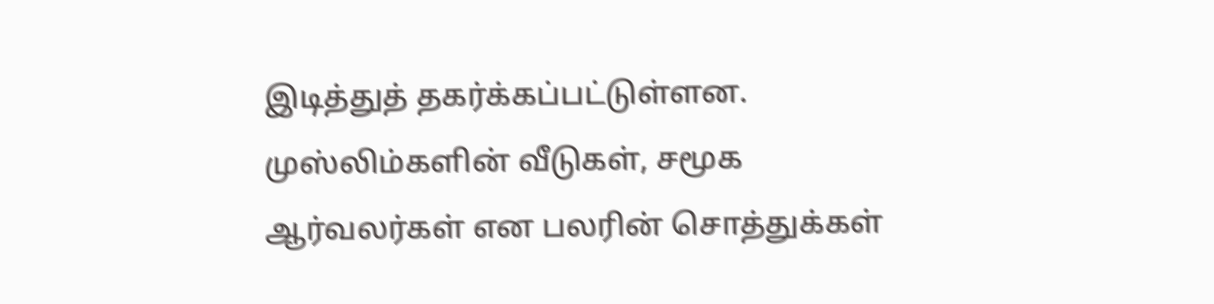இடித்துத் தகர்க்கப்பட்டுள்ளன. முஸ்லிம்களின் வீடுகள், சமூக ஆர்வலர்கள் என பலரின் சொத்துக்கள்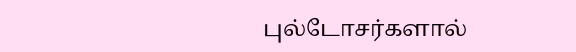புல்டோசர்களால்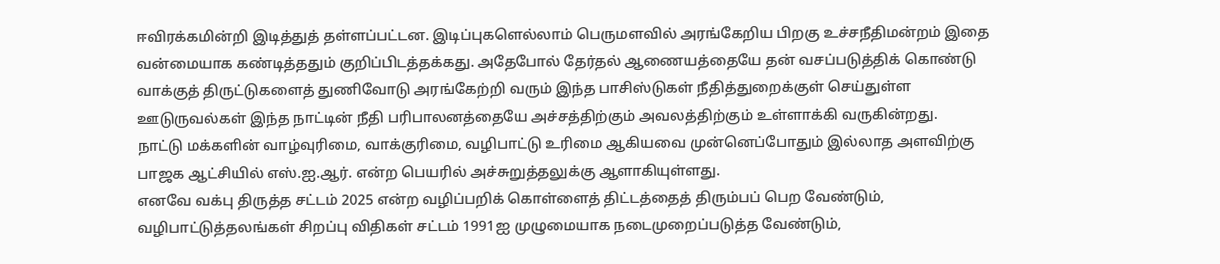ஈவிரக்கமின்றி இடித்துத் தள்ளப்பட்டன. இடிப்புகளெல்லாம் பெருமளவில் அரங்கேறிய பிறகு உச்சநீதிமன்றம் இதை வன்மையாக கண்டித்ததும் குறிப்பிடத்தக்கது. அதேபோல் தேர்தல் ஆணையத்தையே தன் வசப்படுத்திக் கொண்டு வாக்குத் திருட்டுகளைத் துணிவோடு அரங்கேற்றி வரும் இந்த பாசிஸ்டுகள் நீதித்துறைக்குள் செய்துள்ள ஊடுருவல்கள் இந்த நாட்டின் நீதி பரிபாலனத்தையே அச்சத்திற்கும் அவலத்திற்கும் உள்ளாக்கி வருகின்றது.
நாட்டு மக்களின் வாழ்வுரிமை, வாக்குரிமை, வழிபாட்டு உரிமை ஆகியவை முன்னெப்போதும் இல்லாத அளவிற்கு பாஜக ஆட்சியில் எஸ்.ஐ.ஆர். என்ற பெயரில் அச்சுறுத்தலுக்கு ஆளாகியுள்ளது.
எனவே வக்பு திருத்த சட்டம் 2025 என்ற வழிப்பறிக் கொள்ளைத் திட்டத்தைத் திரும்பப் பெற வேண்டும், வழிபாட்டுத்தலங்கள் சிறப்பு விதிகள் சட்டம் 1991ஐ முழுமையாக நடைமுறைப்படுத்த வேண்டும்,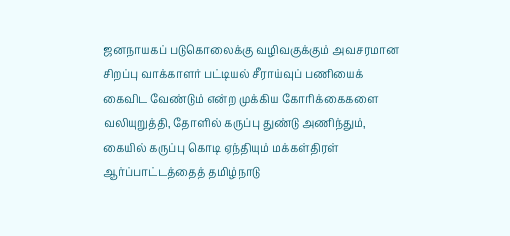ஜனநாயகப் படுகொலைக்கு வழிவகுக்கும் அவசரமான சிறப்பு வாக்காளர் பட்டியல் சீராய்வுப் பணியைக் கைவிட வேண்டும் என்ற முக்கிய கோரிக்கைகளை வலியுறுத்தி, தோளில் கருப்பு துண்டு அணிந்தும், கையில் கருப்பு கொடி ஏந்தியும் மக்கள்திரள் ஆர்ப்பாட்டத்தைத் தமிழ்நாடு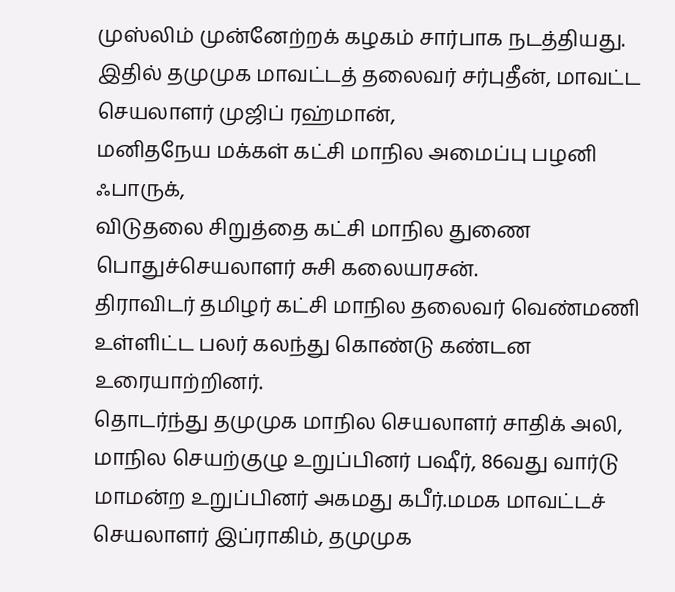முஸ்லிம் முன்னேற்றக் கழகம் சார்பாக நடத்தியது. இதில் தமுமுக மாவட்டத் தலைவர் சர்புதீன், மாவட்ட செயலாளர் முஜிப் ரஹ்மான்,
மனிதநேய மக்கள் கட்சி மாநில அமைப்பு பழனி ஃபாருக்,
விடுதலை சிறுத்தை கட்சி மாநில துணை பொதுச்செயலாளர் சுசி கலையரசன்.
திராவிடர் தமிழர் கட்சி மாநில தலைவர் வெண்மணி உள்ளிட்ட பலர் கலந்து கொண்டு கண்டன உரையாற்றினர்.
தொடர்ந்து தமுமுக மாநில செயலாளர் சாதிக் அலி, மாநில செயற்குழு உறுப்பினர் பஷீர், 86வது வார்டு மாமன்ற உறுப்பினர் அகமது கபீர்.மமக மாவட்டச் செயலாளர் இப்ராகிம், தமுமுக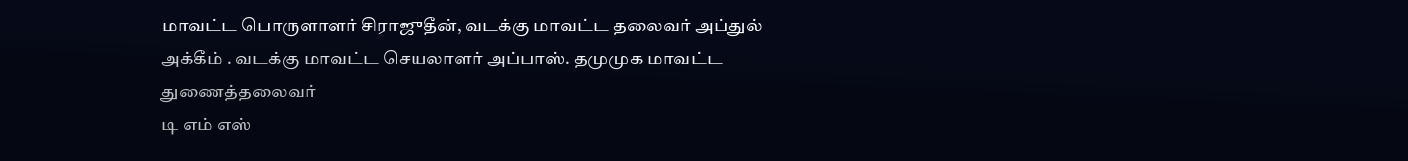மாவட்ட பொருளாளர் சிராஜுதீன், வடக்கு மாவட்ட தலைவர் அப்துல் அக்கீம் . வடக்கு மாவட்ட செயலாளர் அப்பாஸ். தமுமுக மாவட்ட துணைத்தலைவர்
டி எம் எஸ்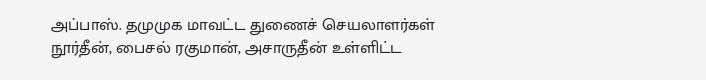அப்பாஸ். தமுமுக மாவட்ட துணைச் செயலாளர்கள்
நூர்தீன், பைசல் ரகுமான், அசாருதீன் உள்ளிட்ட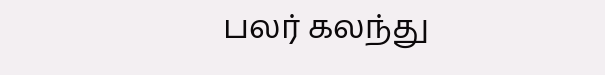பலர் கலந்து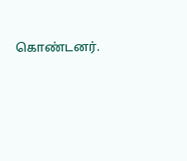கொண்டனர்.